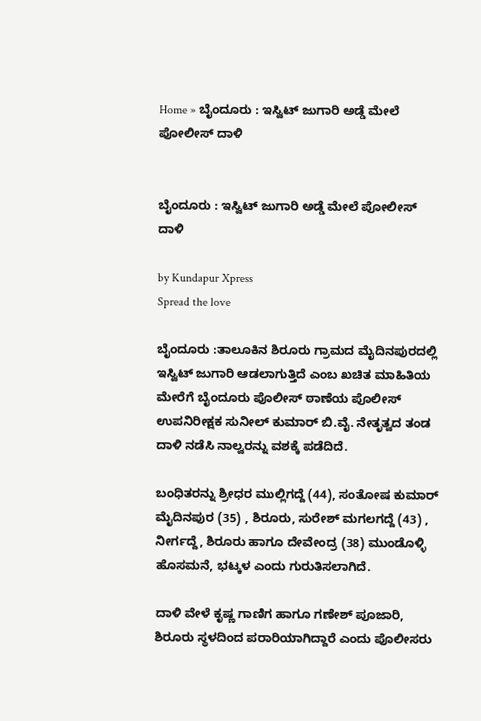Home » ಬೈಂದೂರು : ಇಸ್ವಿಟ್ ಜುಗಾರಿ ಅಡ್ಡೆ ಮೇಲೆ ಪೋಲೀಸ್‌ ದಾಳಿ


ಬೈಂದೂರು : ಇಸ್ವಿಟ್ ಜುಗಾರಿ ಅಡ್ಡೆ ಮೇಲೆ ಪೋಲೀಸ್‌ ದಾಳಿ

by Kundapur Xpress
Spread the love

ಬೈಂದೂರು :ತಾಲೂಕಿನ ಶಿರೂರು ಗ್ರಾಮದ ಮೈದಿನಪುರದಲ್ಲಿ ಇಸ್ವಿಟ್ ಜುಗಾರಿ ಆಡಲಾಗುತ್ತಿದೆ ಎಂಬ ಖಚಿತ ಮಾಹಿತಿಯ ಮೇರೆಗೆ ಬೈಂದೂರು ಪೊಲೀಸ್ ಠಾಣೆಯ ಪೊಲೀಸ್ ಉಪನಿರೀಕ್ಷಕ ಸುನೀಲ್ ಕುಮಾರ್ ಬಿ.ವೈ. ನೇತೃತ್ವದ ತಂಡ ದಾಳಿ ನಡೆಸಿ ನಾಲ್ವರನ್ನು ವಶಕ್ಕೆ ಪಡೆದಿದೆ.

ಬಂಧಿತರನ್ನು ಶ್ರೀಧರ ಮುಲ್ಲಿಗದ್ದೆ (44), ಸಂತೋಷ ಕುಮಾರ್ ಮೈದಿನಪುರ (35) , ಶಿರೂರು, ಸುರೇಶ್ ಮಗಲಗದ್ದೆ (43) , ನೀರ್ಗದ್ದೆ, ಶಿರೂರು ಹಾಗೂ ದೇವೇಂದ್ರ (38) ಮುಂಡೊಳ್ಳಿ ಹೊಸಮನೆ, ಭಟ್ಕಳ ಎಂದು ಗುರುತಿಸಲಾಗಿದೆ.

ದಾಳಿ ವೇಳೆ ಕೃಷ್ಣ ಗಾಣಿಗ ಹಾಗೂ ಗಣೇಶ್ ಪೂಜಾರಿ, ಶಿರೂರು ಸ್ಥಳದಿಂದ ಪರಾರಿಯಾಗಿದ್ದಾರೆ ಎಂದು ಪೊಲೀಸರು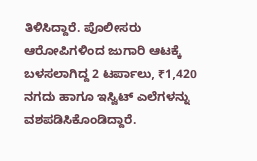ತಿಳಿಸಿದ್ದಾರೆ. ಪೊಲೀಸರು ಆರೋಪಿಗಳಿಂದ ಜುಗಾರಿ ಆಟಕ್ಕೆ ಬಳಸಲಾಗಿದ್ದ 2 ಟರ್ಪಾಲು, ₹1,420 ನಗದು ಹಾಗೂ ಇಸ್ವಿಟ್ ಎಲೆಗಳನ್ನು ವಶಪಡಿಸಿಕೊಂಡಿದ್ದಾರೆ.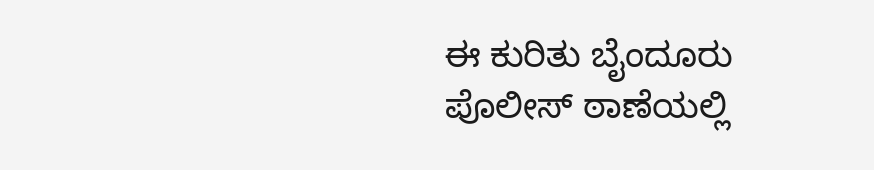ಈ ಕುರಿತು ಬೈಂದೂರು ಪೊಲೀಸ್ ಠಾಣೆಯಲ್ಲಿ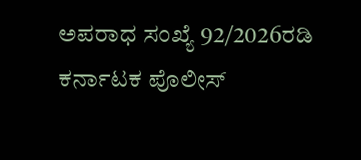ಅಪರಾಧ ಸಂಖ್ಯೆ 92/2026ರಡಿ ಕರ್ನಾಟಕ ಪೊಲೀಸ್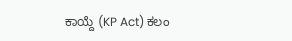ಕಾಯ್ದೆ (KP Act) ಕಲಂ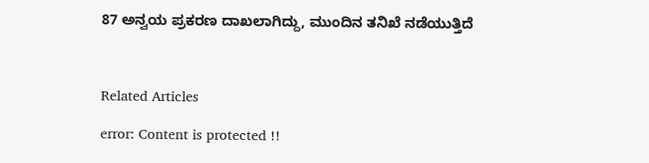87 ಅನ್ವಯ ಪ್ರಕರಣ ದಾಖಲಾಗಿದ್ದು, ಮುಂದಿನ ತನಿಖೆ ನಡೆಯುತ್ತಿದೆ



Related Articles

error: Content is protected !!